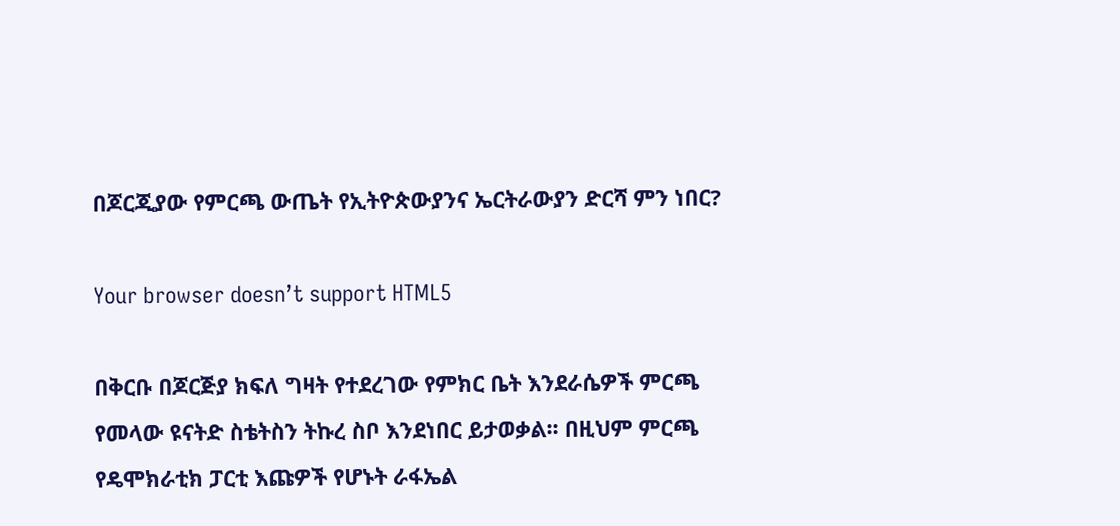በጆርጂያው የምርጫ ውጤት የኢትዮጵውያንና ኤርትራውያን ድርሻ ምን ነበር?

Your browser doesn’t support HTML5

በቅርቡ በጆርጅያ ክፍለ ግዛት የተደረገው የምክር ቤት እንደራሴዎች ምርጫ የመላው ዩናትድ ስቴትስን ትኩረ ስቦ እንደነበር ይታወቃል፡፡ በዚህም ምርጫ የዴሞክራቲክ ፓርቲ እጩዎች የሆኑት ራፋኤል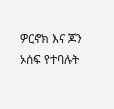ዎርኖክ እና ጆን ኦሰፍ የተባሉት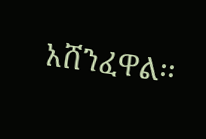አሸንፈዋል፡፡